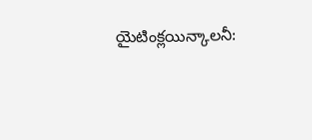యైటింక్లయిన్కాలనీ: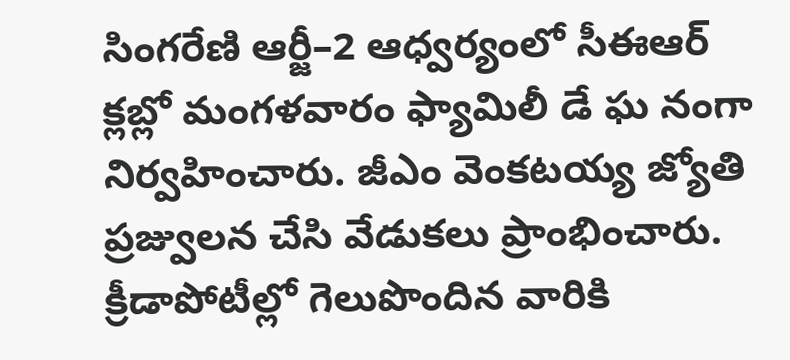సింగరేణి ఆర్జీ–2 ఆధ్వర్యంలో సీఈఆర్ క్లబ్లో మంగళవారం ఫ్యామిలీ డే ఘ నంగా నిర్వహించారు. జీఎం వెంకటయ్య జ్యోతి ప్రజ్వులన చేసి వేడుకలు ప్రాంభించారు. క్రీడాపోటీల్లో గెలుపొందిన వారికి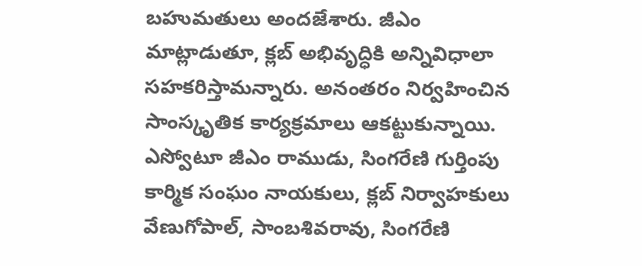బహుమతులు అందజేశారు. జీఎం మాట్లాడుతూ, క్లబ్ అభివృద్ధికి అన్నివిధాలా సహకరిస్తామన్నారు. అనంతరం నిర్వహించిన సాంస్కృతిక కార్యక్రమాలు ఆకట్టుకున్నాయి. ఎస్వోటూ జీఎం రాముడు, సింగరేణి గుర్తింపు కార్మిక సంఘం నాయకులు, క్లబ్ నిర్వాహకులు వేణుగోపాల్, సాంబశివరావు, సింగరేణి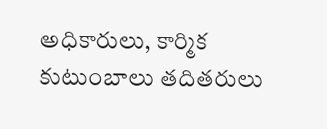అధికారులు, కార్మిక కుటుంబాలు తదితరులు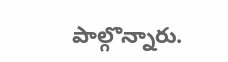పాల్గొన్నారు.